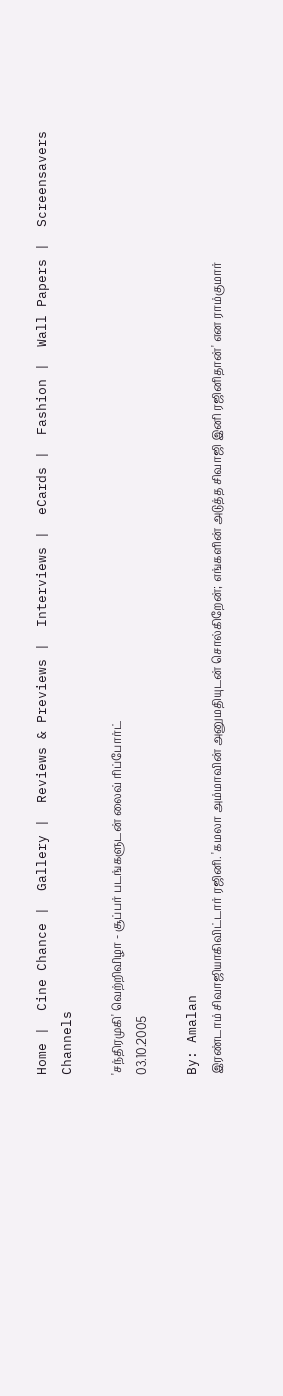Home |  Cine Chance |  Gallery |  Reviews & Previews |  Interviews |  eCards |  Fashion |  Wall Papers |  Screensavers  Channels

'சந்திரமுகி' வெற்றிவிழா - சூப்பர் படங்களுடன் லைவ் ரிப்போர்ட்
03.10.2005

By: Amalan
இரண்டாம் சிவாஜியாகிவிட்டார் ரஜினி. 'கமலா அம்மாவின் அனுமதியுடன் சொல்கிறேன்; எங்களின் அடுத்த சிவாஜி இனி ரஜினிதான்' என ராம்குமார்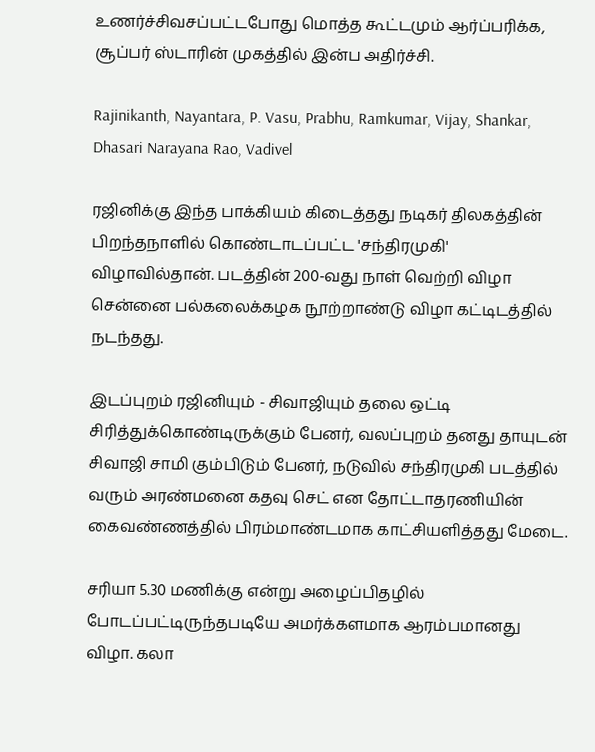உணர்ச்சிவசப்பட்டபோது மொத்த கூட்டமும் ஆர்ப்பரிக்க, சூப்பர் ஸ்டாரின் முகத்தில் இன்ப அதிர்ச்சி.

Rajinikanth, Nayantara, P. Vasu, Prabhu, Ramkumar, Vijay, Shankar, Dhasari Narayana Rao, Vadivel

ரஜினிக்கு இந்த பாக்கியம் கிடைத்தது நடிகர் திலகத்தின் பிறந்தநாளில் கொண்டாடப்பட்ட 'சந்திரமுகி' விழாவில்தான். படத்தின் 200-வது நாள் வெற்றி விழா சென்னை பல்கலைக்கழக நூற்றாண்டு விழா கட்டிடத்தில் நடந்தது.

இடப்புறம் ரஜினியும் - சிவாஜியும் தலை ஒட்டி சிரித்துக்கொண்டிருக்கும் பேனர், வலப்புறம் தனது தாயுடன் சிவாஜி சாமி கும்பிடும் பேனர், நடுவில் சந்திரமுகி படத்தில் வரும் அரண்மனை கதவு செட் என தோட்டாதரணியின் கைவண்ணத்தில் பிரம்மாண்டமாக காட்சியளித்தது மேடை.

சரியா 5.30 மணிக்கு என்று அழைப்பிதழில் போடப்பட்டிருந்தபடியே அமர்க்களமாக ஆரம்பமானது விழா. கலா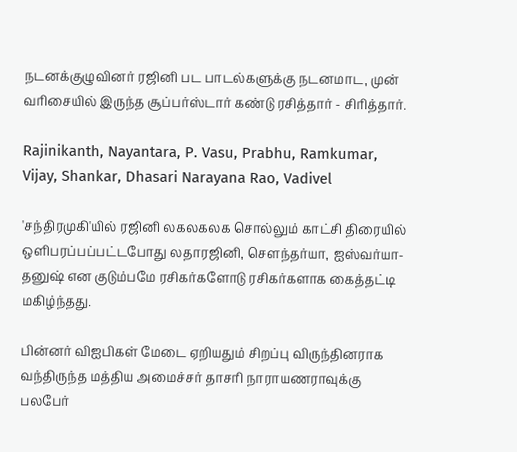நடனக்குழுவினர் ரஜினி பட பாடல்களுக்கு நடனமாட, முன் வரிசையில் இருந்த சூப்பர்ஸ்டார் கண்டு ரசித்தார் - சிரித்தார்.

Rajinikanth, Nayantara, P. Vasu, Prabhu, Ramkumar, Vijay, Shankar, Dhasari Narayana Rao, Vadivel

'சந்திரமுகி'யில் ரஜினி லகலகலக சொல்லும் காட்சி திரையில் ஒளிபரப்பப்பட்டபோது லதாரஜினி, சௌந்தர்யா, ஐஸ்வர்யா-தனுஷ் என குடும்பமே ரசிகர்களோடு ரசிகர்களாக கைத்தட்டி மகிழ்ந்தது.

பின்னர் விஐபிகள் மேடை ஏறியதும் சிறப்பு விருந்தினராக வந்திருந்த மத்திய அமைச்சர் தாசரி நாராயணராவுக்கு பலபேர்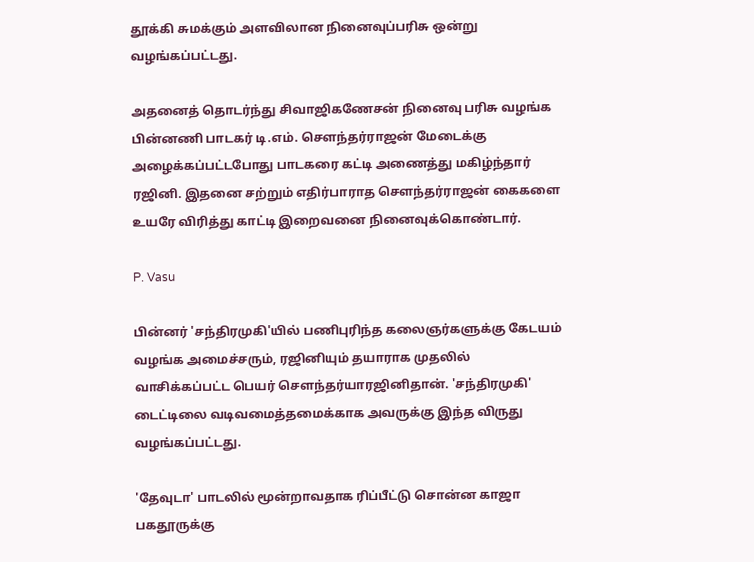தூக்கி சுமக்கும் அளவிலான நினைவுப்பரிசு ஒன்று வழங்கப்பட்டது.

அதனைத் தொடர்ந்து சிவாஜிகணேசன் நினைவு பரிசு வழங்க பின்னணி பாடகர் டி.எம். சௌந்தர்ராஜன் மேடைக்கு அழைக்கப்பட்டபோது பாடகரை கட்டி அணைத்து மகிழ்ந்தார் ரஜினி. இதனை சற்றும் எதிர்பாராத சௌந்தர்ராஜன் கைகளை உயரே விரித்து காட்டி இறைவனை நினைவுக்கொண்டார்.

P. Vasu

பின்னர் 'சந்திரமுகி'யில் பணிபுரிந்த கலைஞர்களுக்கு கேடயம் வழங்க அமைச்சரும், ரஜினியும் தயாராக முதலில் வாசிக்கப்பட்ட பெயர் சௌந்தர்யாரஜினிதான். 'சந்திரமுகி' டைட்டிலை வடிவமைத்தமைக்காக அவருக்கு இந்த விருது வழங்கப்பட்டது.

'தேவுடா' பாடலில் மூன்றாவதாக ரிப்பீட்டு சொன்ன காஜா பகதூருக்கு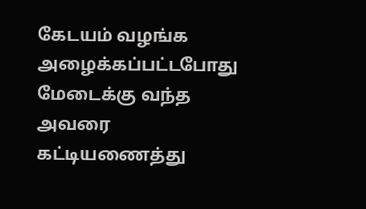கேடயம் வழங்க அழைக்கப்பட்டபோது மேடைக்கு வந்த அவரை கட்டியணைத்து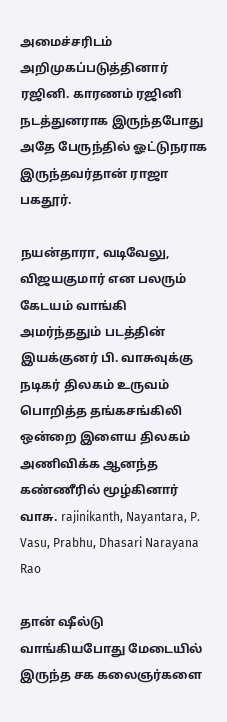அமைச்சரிடம் அறிமுகப்படுத்தினார் ரஜினி. காரணம் ரஜினி நடத்துனராக இருந்தபோது அதே பேருந்தில் ஓட்டுநராக இருந்தவர்தான் ராஜா பகதூர்.

நயன்தாரா, வடிவேலு, விஜயகுமார் என பலரும் கேடயம் வாங்கி அமர்ந்ததும் படத்தின் இயக்குனர் பி. வாசுவுக்கு நடிகர் திலகம் உருவம் பொறித்த தங்கசங்கிலி ஒன்றை இளைய திலகம் அணிவிக்க ஆனந்த கண்ணீரில் மூழ்கினார் வாசு. rajinikanth, Nayantara, P. Vasu, Prabhu, Dhasari Narayana Rao

தான் ஷீல்டு வாங்கியபோது மேடையில் இருந்த சக கலைஞர்களை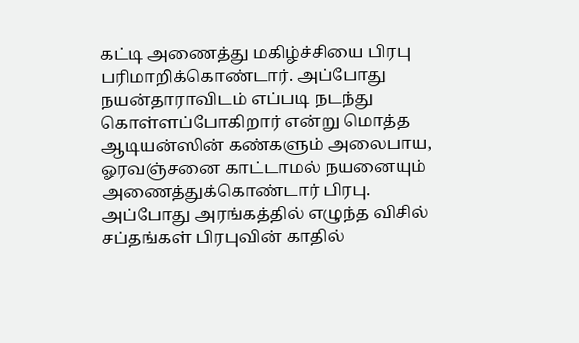கட்டி அணைத்து மகிழ்ச்சியை பிரபு பரிமாறிக்கொண்டார். அப்போது நயன்தாராவிடம் எப்படி நடந்து கொள்ளப்போகிறார் என்று மொத்த ஆடியன்ஸின் கண்களும் அலைபாய, ஓரவஞ்சனை காட்டாமல் நயனையும் அணைத்துக்கொண்டார் பிரபு. அப்போது அரங்கத்தில் எழுந்த விசில் சப்தங்கள் பிரபுவின் காதில்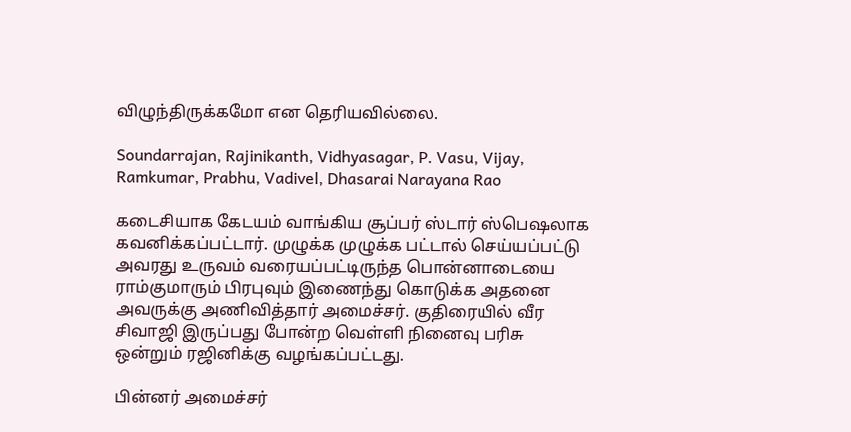விழுந்திருக்கமோ என தெரியவில்லை.

Soundarrajan, Rajinikanth, Vidhyasagar, P. Vasu, Vijay, Ramkumar, Prabhu, Vadivel, Dhasarai Narayana Rao

கடைசியாக கேடயம் வாங்கிய சூப்பர் ஸ்டார் ஸ்பெஷலாக கவனிக்கப்பட்டார். முழுக்க முழுக்க பட்டால் செய்யப்பட்டு அவரது உருவம் வரையப்பட்டிருந்த பொன்னாடையை ராம்குமாரும் பிரபுவும் இணைந்து கொடுக்க அதனை அவருக்கு அணிவித்தார் அமைச்சர். குதிரையில் வீர சிவாஜி இருப்பது போன்ற வெள்ளி நினைவு பரிசு ஒன்றும் ரஜினிக்கு வழங்கப்பட்டது.

பின்னர் அமைச்சர்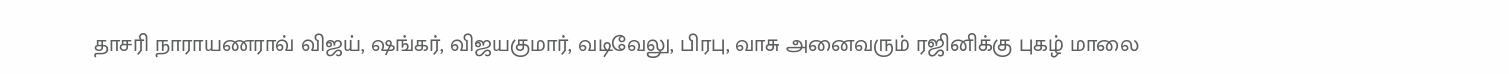தாசரி நாராயணராவ் விஜய், ஷங்கர், விஜயகுமார், வடிவேலு, பிரபு, வாசு அனைவரும் ரஜினிக்கு புகழ் மாலை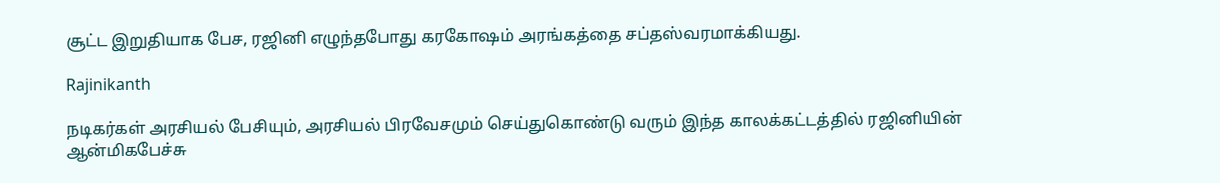சூட்ட இறுதியாக பேச, ரஜினி எழுந்தபோது கரகோஷம் அரங்கத்தை சப்தஸ்வரமாக்கியது.

Rajinikanth

நடிகர்கள் அரசியல் பேசியும், அரசியல் பிரவேசமும் செய்துகொண்டு வரும் இந்த காலக்கட்டத்தில் ரஜினியின் ஆன்மிகபேச்சு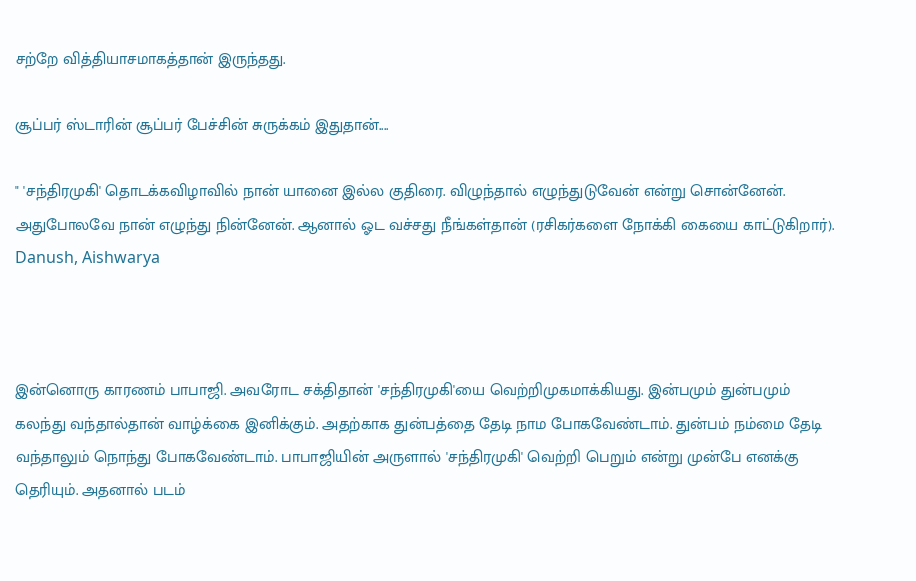சற்றே வித்தியாசமாகத்தான் இருந்தது.

சூப்பர் ஸ்டாரின் சூப்பர் பேச்சின் சுருக்கம் இதுதான்....

" 'சந்திரமுகி' தொடக்கவிழாவில் நான் யானை இல்ல குதிரை. விழுந்தால் எழுந்துடுவேன் என்று சொன்னேன். அதுபோலவே நான் எழுந்து நின்னேன். ஆனால் ஓட வச்சது நீங்கள்தான் (ரசிகர்களை நோக்கி கையை காட்டுகிறார்). Danush, Aishwarya



இன்னொரு காரணம் பாபாஜி. அவரோட சக்திதான் 'சந்திரமுகி'யை வெற்றிமுகமாக்கியது. இன்பமும் துன்பமும் கலந்து வந்தால்தான் வாழ்க்கை இனிக்கும். அதற்காக துன்பத்தை தேடி நாம போகவேண்டாம். துன்பம் நம்மை தேடி வந்தாலும் நொந்து போகவேண்டாம். பாபாஜியின் அருளால் 'சந்திரமுகி' வெற்றி பெறும் என்று முன்பே எனக்கு தெரியும். அதனால் படம்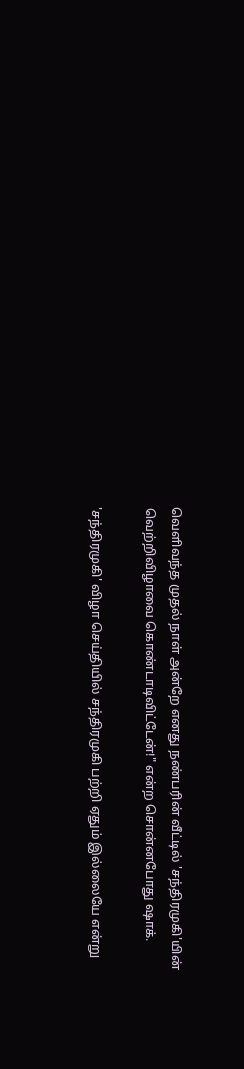வெளிவந்த முதல் நாள் அன்றே எனது நண்பரின் வீட்டில் 'சந்திரமுகி'யின் வெற்றிவிழாவை கொண்டாடிவிட்டேன்!" என்ற சொன்னபோது ஷாக்.

'சந்திரமுகி' விழா செய்தியில் சந்திரமுகி பற்றி ஏதும் இல்லையே என்று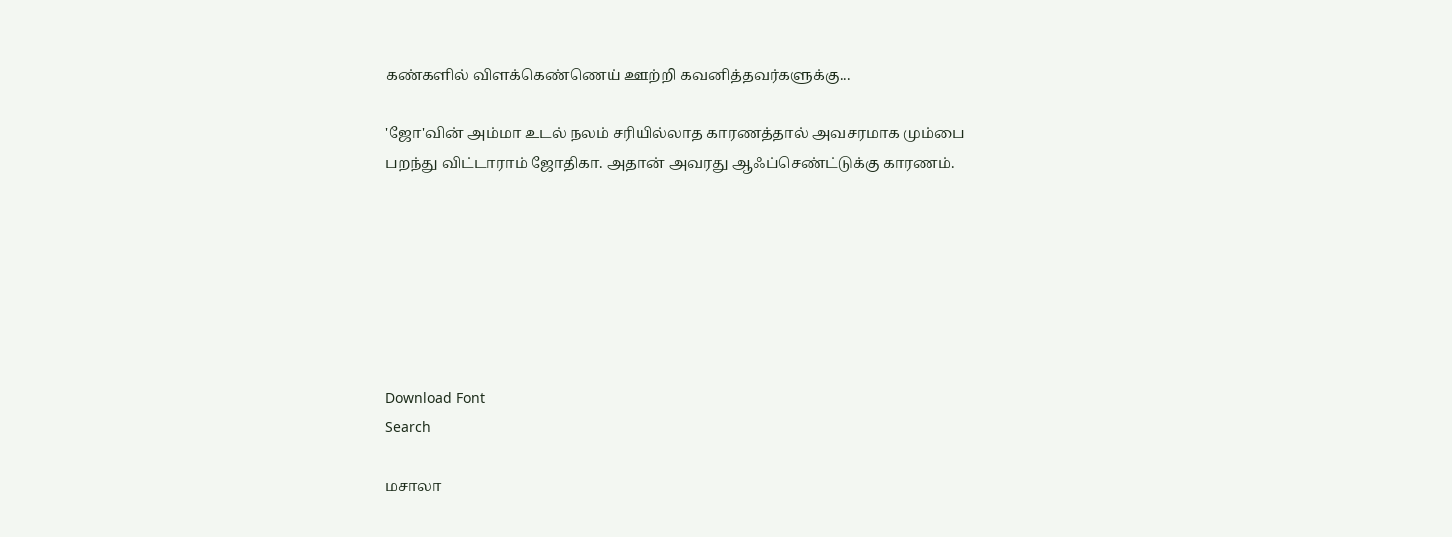கண்களில் விளக்கெண்ணெய் ஊற்றி கவனித்தவர்களுக்கு...

'ஜோ'வின் அம்மா உடல் நலம் சரியில்லாத காரணத்தால் அவசரமாக மும்பை பறந்து விட்டாராம் ஜோதிகா. அதான் அவரது ஆஃப்செண்ட்டுக்கு காரணம்.







Download Font
Search

மசாலா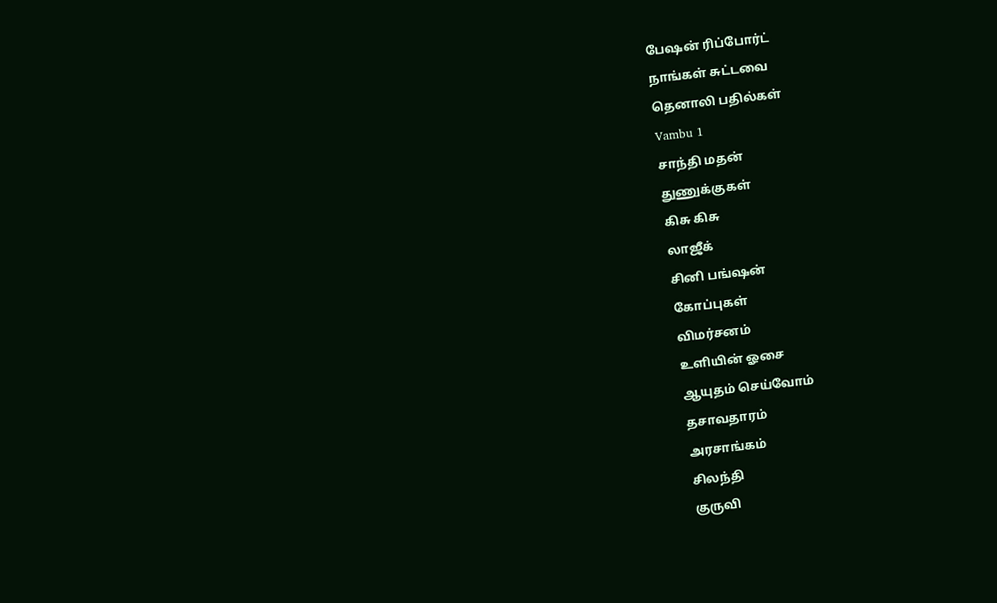பேஷன் ரிப்போர்ட்
நாங்கள் சுட்டவை
தெனாலி பதில்கள்
Vambu 1
சாந்தி மதன்
துணுக்குகள்
கிசு கிசு
லாஜீக்
சினி பங்ஷன்
கோப்புகள்
விமர்சனம்
உளியின் ஓசை
ஆயுதம் செய்வோம்
தசாவதாரம்
அரசாங்கம்
சிலந்தி
குருவி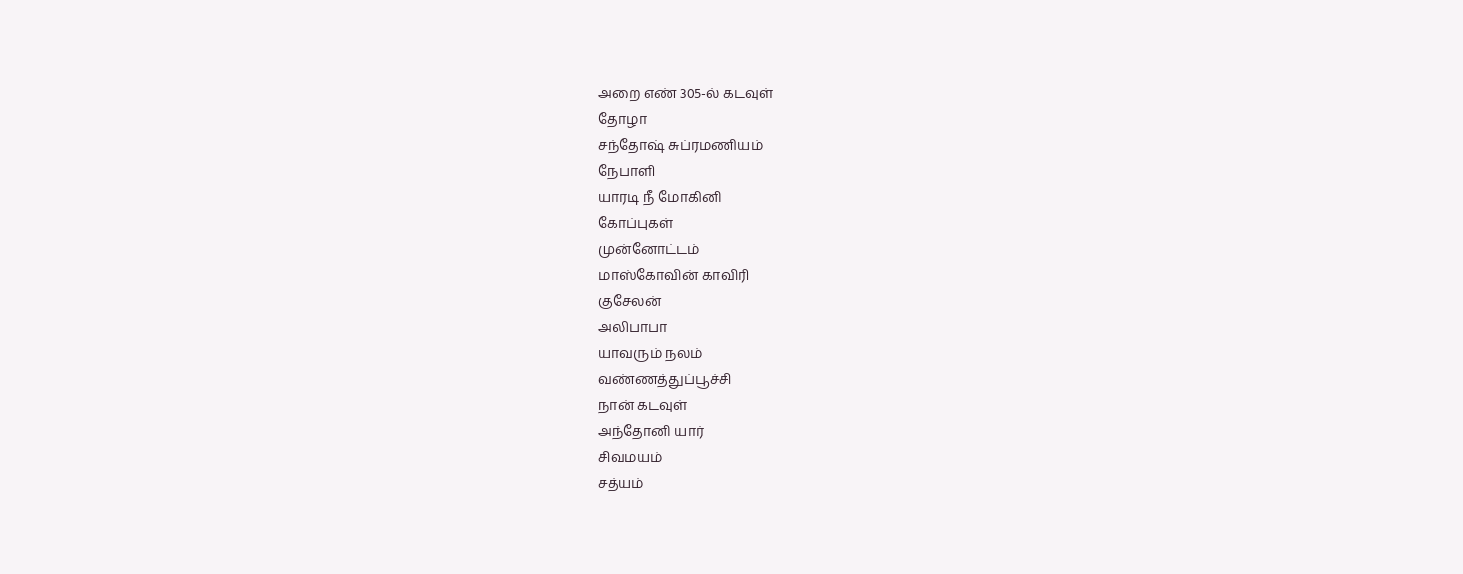அறை எண் 305-ல் கடவுள்
தோழா
சந்தோஷ் சுப்ரமணியம்
நேபாளி
யாரடி நீ மோகினி
கோப்புகள்
முன்னோட்டம்
மாஸ்கோவின் காவிரி
குசேலன்
அலிபாபா
யாவரும் நலம்
வண்ணத்துப்பூச்சி
நான் கடவுள்
அந்தோனி யார்
சிவமயம்
சத்யம்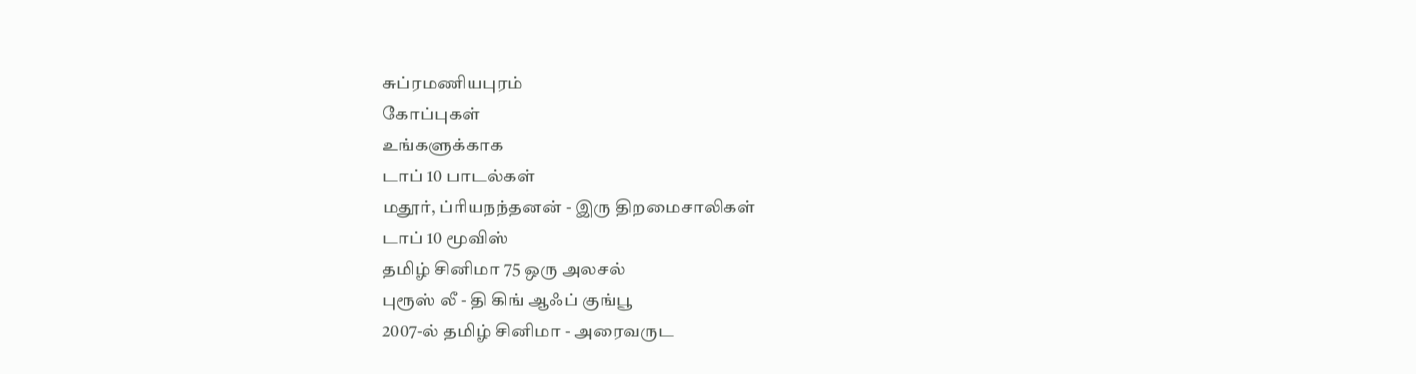சுப்ரமணியபுரம்
கோப்புகள்
உங்களுக்காக
டாப் 10 பாடல்கள்
மதூர், ப்ரியநந்தனன் - இரு திறமைசாலிகள்
டாப் 10 மூவிஸ்
தமிழ் சினிமா 75 ஒரு அலசல்
புரூஸ் லீ - தி கிங் ஆஃப் குங்பூ
2007-ல் தமிழ் சினிமா - அரைவருட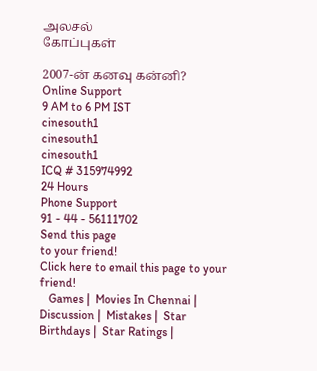அலசல்
கோப்புகள்

2007-ன் கனவு கன்னி?
Online Support
9 AM to 6 PM IST
cinesouth1
cinesouth1
cinesouth1
ICQ # 315974992
24 Hours
Phone Support
91 - 44 - 56111702
Send this page
to your friend!
Click here to email this page to your friend!
   Games |  Movies In Chennai |  Discussion |  Mistakes |  Star Birthdays |  Star Ratings |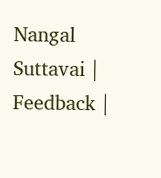Nangal Suttavai |  Feedback |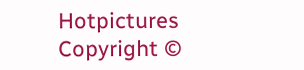Hotpictures
Copyright ©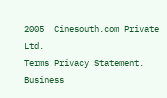2005  Cinesouth.com Private Ltd.
Terms Privacy Statement.
Business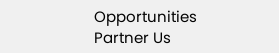Opportunities Partner Us